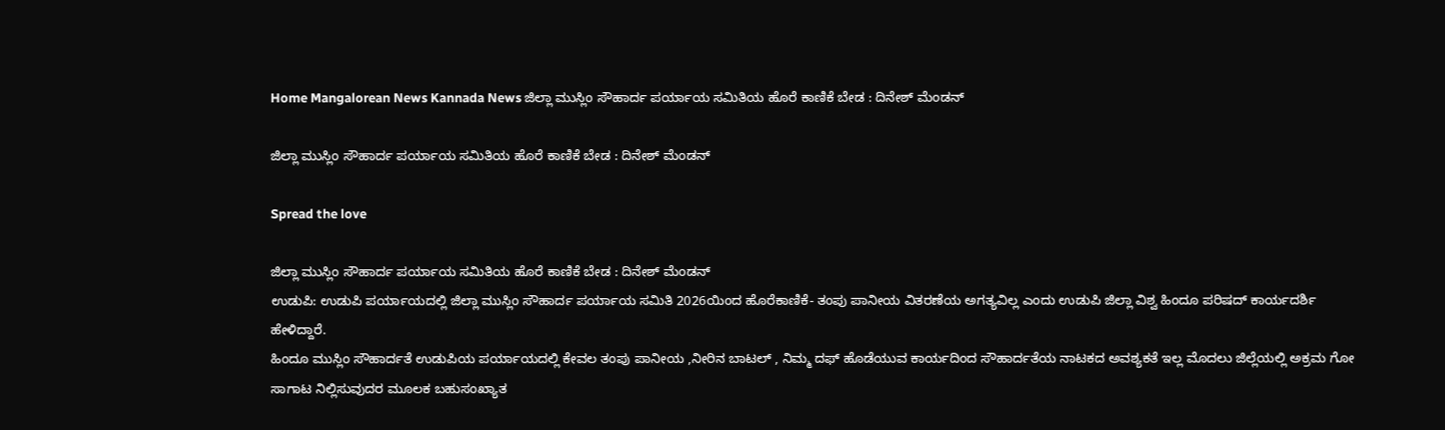Home Mangalorean News Kannada News ಜಿಲ್ಲಾ ಮುಸ್ಲಿಂ ಸೌಹಾರ್ದ ಪರ್ಯಾಯ ಸಮಿತಿಯ ಹೊರೆ ಕಾಣಿಕೆ ಬೇಡ : ದಿನೇಶ್ ಮೆಂಡನ್

ಜಿಲ್ಲಾ ಮುಸ್ಲಿಂ ಸೌಹಾರ್ದ ಪರ್ಯಾಯ ಸಮಿತಿಯ ಹೊರೆ ಕಾಣಿಕೆ ಬೇಡ : ದಿನೇಶ್ ಮೆಂಡನ್

Spread the love

ಜಿಲ್ಲಾ ಮುಸ್ಲಿಂ ಸೌಹಾರ್ದ ಪರ್ಯಾಯ ಸಮಿತಿಯ ಹೊರೆ ಕಾಣಿಕೆ ಬೇಡ : ದಿನೇಶ್ ಮೆಂಡನ್
ಉಡುಪಿ: ಉಡುಪಿ ಪರ್ಯಾಯದಲ್ಲಿ ಜಿಲ್ಲಾ ಮುಸ್ಲಿಂ ಸೌಹಾರ್ದ ಪರ್ಯಾಯ ಸಮಿತಿ 2026ಯಿಂದ ಹೊರೆಕಾಣಿಕೆ- ತಂಪು ಪಾನೀಯ ವಿತರಣೆಯ ಅಗತ್ಯವಿಲ್ಲ ಎಂದು ಉಡುಪಿ ಜಿಲ್ಲಾ ವಿಶ್ವ ಹಿಂದೂ ಪರಿಷದ್ ಕಾರ್ಯದರ್ಶಿ ಹೇಳಿದ್ದಾರೆ.
ಹಿಂದೂ ಮುಸ್ಲಿಂ ಸೌಹಾರ್ದತೆ ಉಡುಪಿಯ ಪರ್ಯಾಯದಲ್ಲಿ ಕೇವಲ ತಂಪು ಪಾನೀಯ ,ನೀರಿನ ಬಾಟಲ್ , ನಿಮ್ಮ ದಫ್ ಹೊಡೆಯುವ ಕಾರ್ಯದಿಂದ ಸೌಹಾರ್ದತೆಯ ನಾಟಕದ ಅವಶ್ಯಕತೆ ಇಲ್ಲ ಮೊದಲು ಜಿಲ್ಲೆಯಲ್ಲಿ ಅಕ್ರಮ ಗೋ ಸಾಗಾಟ ನಿಲ್ಲಿಸುವುದರ ಮೂಲಕ ಬಹುಸಂಖ್ಯಾತ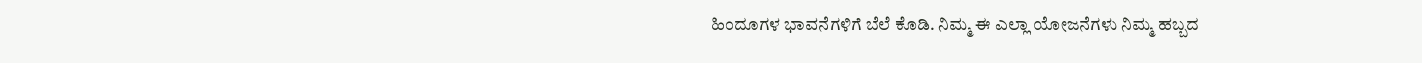ಹಿಂದೂಗಳ ಭಾವನೆಗಳಿಗೆ ಬೆಲೆ ಕೊಡಿ. ನಿಮ್ಮ ಈ ಎಲ್ಲಾ ಯೋಜನೆಗಳು ನಿಮ್ಮ ಹಬ್ಬದ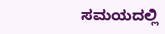ಸಮಯದಲ್ಲಿ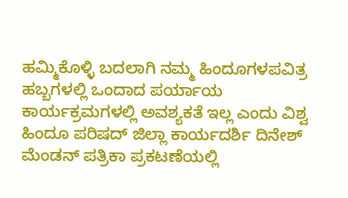ಹಮ್ಮಿಕೊಳ್ಳಿ ಬದಲಾಗಿ ನಮ್ಮ ಹಿಂದೂಗಳಪವಿತ್ರ ಹಬ್ಬಗಳಲ್ಲಿ ಒಂದಾದ ಪರ್ಯಾಯ ಕಾರ್ಯಕ್ರಮಗಳಲ್ಲಿ ಅವಶ್ಯಕತೆ ಇಲ್ಲ ಎಂದು ವಿಶ್ವ ಹಿಂದೂ ಪರಿಷದ್ ಜಿಲ್ಲಾ ಕಾರ್ಯದರ್ಶಿ ದಿನೇಶ್ ಮೆಂಡನ್ ಪತ್ರಿಕಾ ಪ್ರಕಟಣೆಯಲ್ಲಿ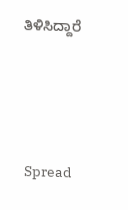ತಿಳಿಸಿದ್ದಾರೆ




Spread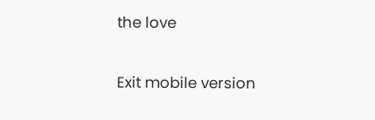the love

Exit mobile version